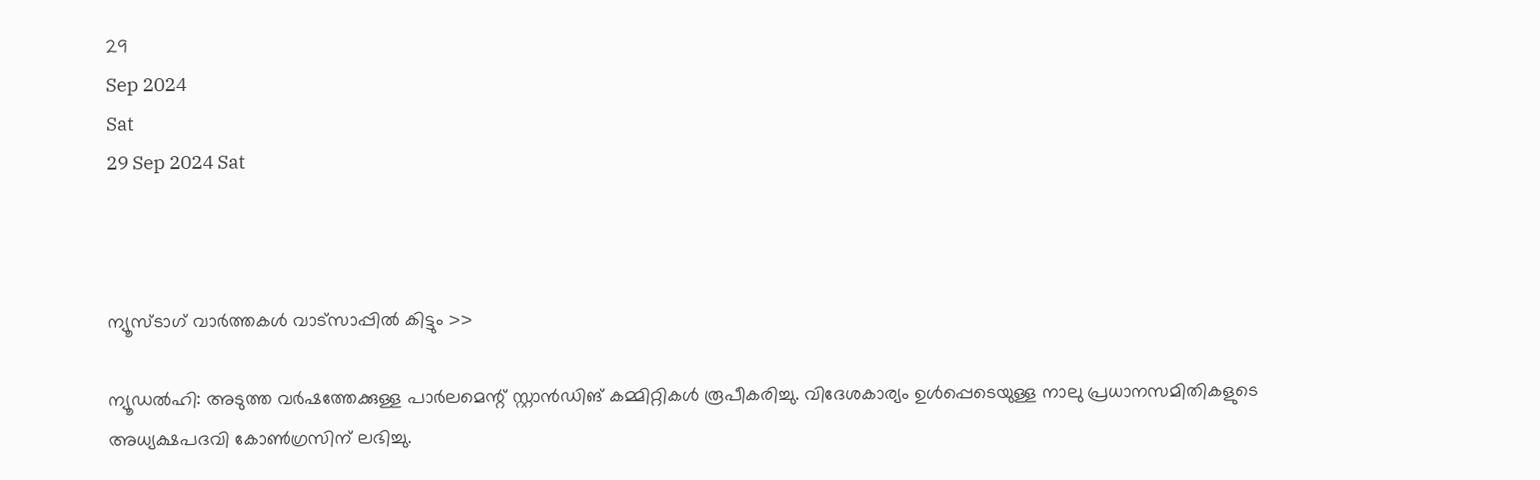29
Sep 2024
Sat
29 Sep 2024 Sat



ന്യൂസ്ടാഗ് വാര്‍ത്തകള്‍ വാട്‌സാപ്പില്‍ കിട്ടും >>

ന്യൂഡല്‍ഹി: അടുത്ത വര്‍ഷത്തേക്കുള്ള പാര്‍ലമെന്റ് സ്റ്റാന്‍ഡിങ് കമ്മിറ്റികള്‍ രൂപീകരിച്ചു. വിദേശകാര്യം ഉള്‍പ്പെടെയുള്ള നാലു പ്രധാനസമിതികളുടെ അധ്യക്ഷപദവി കോണ്‍ഗ്രസിന് ലഭിച്ചു.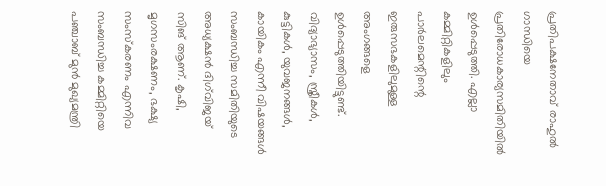പ്രതിപക്ഷനേതാവ് രാഹുല്‍ ഗാന്ധിയെ പ്രതിരോധകാര്യസമിതിയില്‍ ഉള്‍പ്പെടുത്തി. എല്ലാ കമ്മിറ്റികളിലും പാര്‍ലമെന്റിന്റെ ഇരുസഭകളിലുമുള്ള അംഗങ്ങളെ ഉള്‍പ്പെടുത്തിയിട്ടുണ്ട്.
വിദ്യാഭ്യാസം, സ്ത്രീകള്‍, കുട്ടികള്‍, യുവജനങ്ങള്‍, കായികം എന്നീ വിഷയങ്ങള്‍ സംബന്ധിച്ച സമിതിയുടെ അധ്യക്ഷന്‍ ദിഗ്‌വിജയ് സിങ് ആണ്. കൃഷി, മൃഗസംരക്ഷണം, ഭക്ഷ്യ സംസ്‌കരണം എന്നിവ സംബന്ധിച്ച കമ്മിറ്റിയെ പഞ്ചാബ് മുന്‍ മുഖ്യമന്ത്രി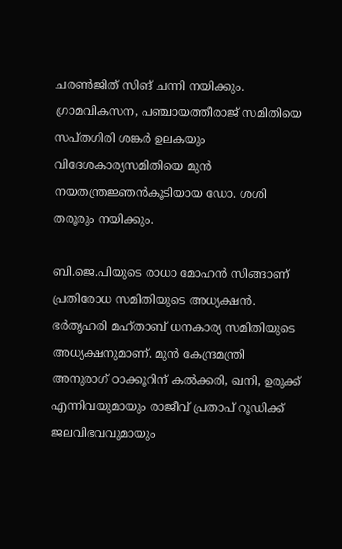ചരണ്‍ജിത് സിങ് ചന്നി നയിക്കും. ഗ്രാമവികസന, പഞ്ചായത്തീരാജ് സമിതിയെ സപ്തഗിരി ശങ്കര്‍ ഉലകയും വിദേശകാര്യസമിതിയെ മുന്‍ നയതന്ത്രജ്ഞന്‍കൂടിയായ ഡോ. ശശി തരൂരും നയിക്കും.

ബി.ജെ.പിയുടെ രാധാ മോഹന്‍ സിങ്ങാണ് പ്രതിരോധ സമിതിയുടെ അധ്യക്ഷന്‍. ഭര്‍തൃഹരി മഹ്താബ് ധനകാര്യ സമിതിയുടെ അധ്യക്ഷനുമാണ്. മുന്‍ കേന്ദ്രമന്ത്രി അനുരാഗ് ഠാക്കൂറിന് കല്‍ക്കരി, ഖനി, ഉരുക്ക് എന്നിവയുമായും രാജീവ് പ്രതാപ് റൂഡിക്ക് ജലവിഭവവുമായും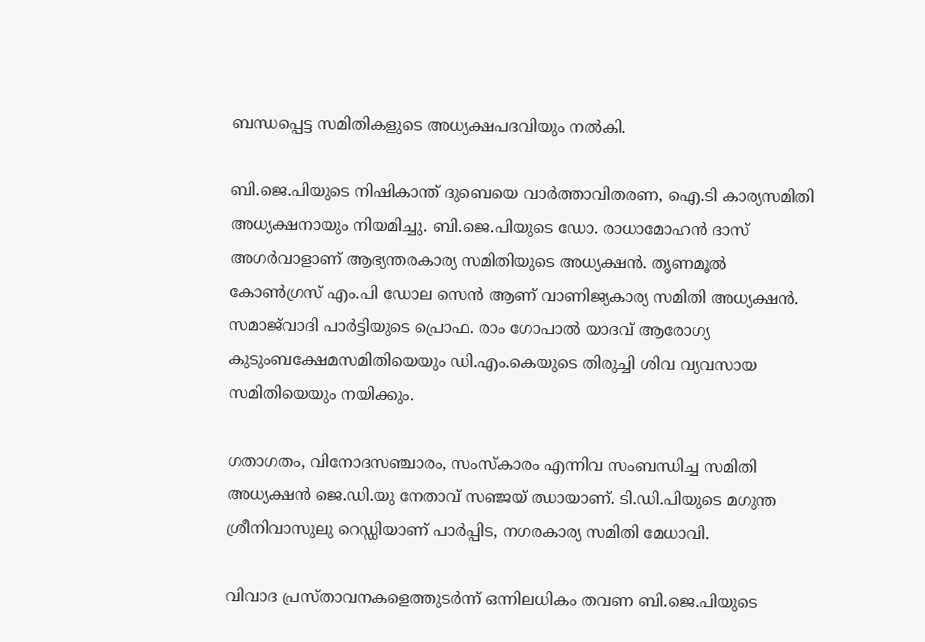ബന്ധപ്പെട്ട സമിതികളുടെ അധ്യക്ഷപദവിയും നല്‍കി.

ബി.ജെ.പിയുടെ നിഷികാന്ത് ദുബെയെ വാര്‍ത്താവിതരണ, ഐ.ടി കാര്യസമിതി അധ്യക്ഷനായും നിയമിച്ചു. ബി.ജെ.പിയുടെ ഡോ. രാധാമോഹന്‍ ദാസ് അഗര്‍വാളാണ് ആഭ്യന്തരകാര്യ സമിതിയുടെ അധ്യക്ഷന്‍. തൃണമൂല്‍ കോണ്‍ഗ്രസ് എം.പി ഡോല സെന്‍ ആണ് വാണിജ്യകാര്യ സമിതി അധ്യക്ഷന്‍. സമാജ്‌വാദി പാര്‍ട്ടിയുടെ പ്രൊഫ. രാം ഗോപാല്‍ യാദവ് ആരോഗ്യ കുടുംബക്ഷേമസമിതിയെയും ഡി.എം.കെയുടെ തിരുച്ചി ശിവ വ്യവസായ സമിതിയെയും നയിക്കും.

ഗതാഗതം, വിനോദസഞ്ചാരം, സംസ്‌കാരം എന്നിവ സംബന്ധിച്ച സമിതി അധ്യക്ഷന്‍ ജെ.ഡി.യു നേതാവ് സഞ്ജയ് ഝായാണ്. ടി.ഡി.പിയുടെ മഗുന്ത ശ്രീനിവാസുലു റെഡ്ഡിയാണ് പാര്‍പ്പിട, നഗരകാര്യ സമിതി മേധാവി.

വിവാദ പ്രസ്താവനകളെത്തുടര്‍ന്ന് ഒന്നിലധികം തവണ ബി.ജെ.പിയുടെ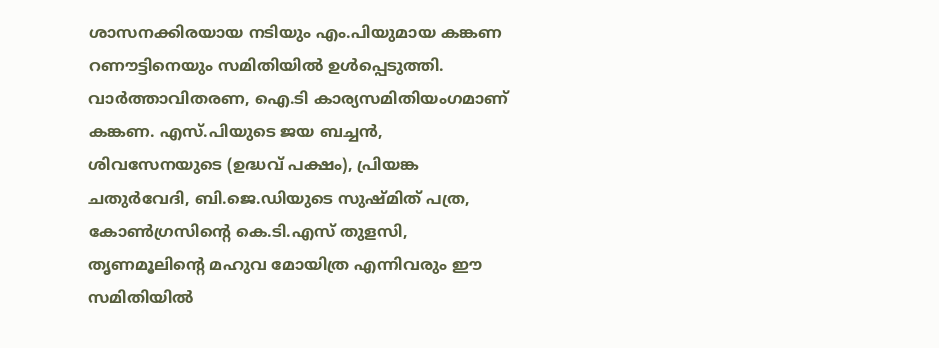ശാസനക്കിരയായ നടിയും എം.പിയുമായ കങ്കണ റണൗട്ടിനെയും സമിതിയില്‍ ഉള്‍പ്പെടുത്തി. വാര്‍ത്താവിതരണ, ഐ.ടി കാര്യസമിതിയംഗമാണ് കങ്കണ. എസ്.പിയുടെ ജയ ബച്ചന്‍, ശിവസേനയുടെ (ഉദ്ധവ് പക്ഷം), പ്രിയങ്ക ചതുര്‍വേദി, ബി.ജെ.ഡിയുടെ സുഷ്മിത് പത്ര, കോണ്‍ഗ്രസിന്റെ കെ.ടി.എസ് തുളസി, തൃണമൂലിന്റെ മഹുവ മോയിത്ര എന്നിവരും ഈ സമിതിയില്‍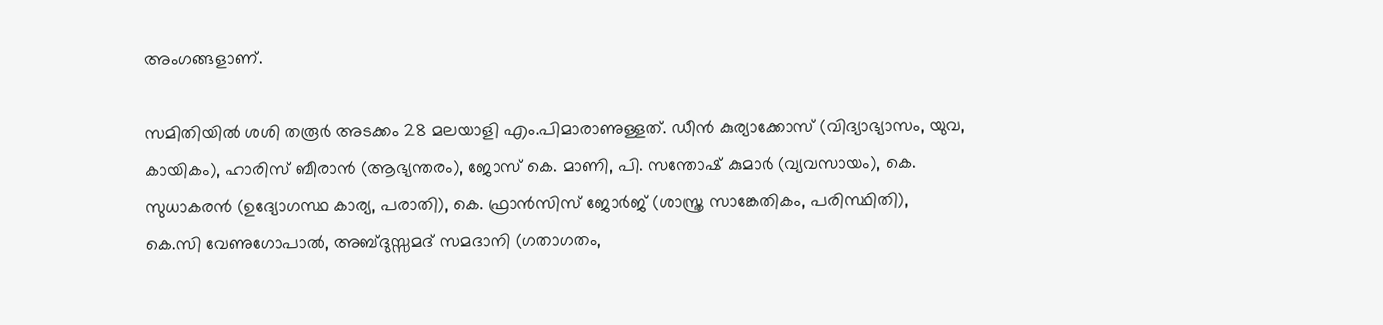അംഗങ്ങളാണ്.

സമിതിയില്‍ ശശി തരൂര്‍ അടക്കം 28 മലയാളി എം.പിമാരാണുള്ളത്. ഡീന്‍ കുര്യാക്കോസ് (വിദ്യാഭ്യാസം, യുവ, കായികം), ഹാരിസ് ബീരാന്‍ (ആഭ്യന്തരം), ജോസ് കെ. മാണി, പി. സന്തോഷ് കുമാര്‍ (വ്യവസായം), കെ. സുധാകരന്‍ (ഉദ്യോഗസ്ഥ കാര്യ, പരാതി), കെ. ഫ്രാന്‍സിസ് ജോര്‍ജ് (ശാസ്ത്ര സാങ്കേതികം, പരിസ്ഥിതി), കെ.സി വേണുഗോപാല്‍, അബ്ദുസ്സമദ് സമദാനി (ഗതാഗതം,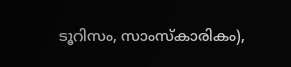ടൂറിസം, സാംസ്‌കാരികം),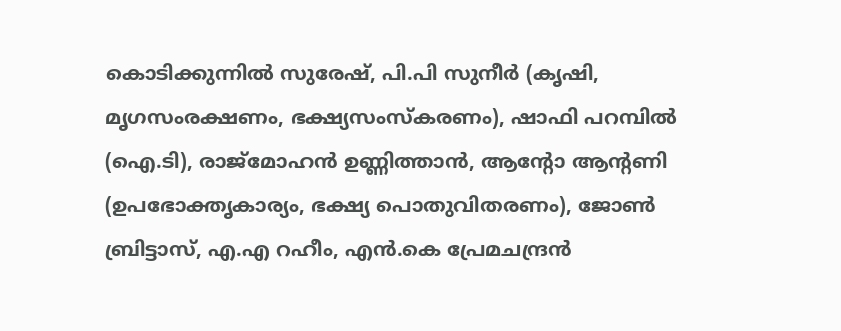കൊടിക്കുന്നില്‍ സുരേഷ്, പി.പി സുനീര്‍ (കൃഷി, മൃഗസംരക്ഷണം, ഭക്ഷ്യസംസ്‌കരണം), ഷാഫി പറമ്പില്‍ (ഐ.ടി), രാജ്‌മോഹന്‍ ഉണ്ണിത്താന്‍, ആന്റോ ആന്റണി (ഉപഭോക്തൃകാര്യം, ഭക്ഷ്യ പൊതുവിതരണം), ജോണ്‍ ബ്രിട്ടാസ്, എ.എ റഹീം, എന്‍.കെ പ്രേമചന്ദ്രന്‍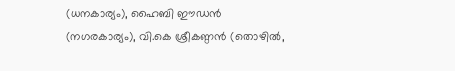(ധനകാര്യം), ഹൈബി ഈഡന്‍ (നഗരകാര്യം), വി.കെ ശ്രീകണ്ഠന്‍ (തൊഴില്‍,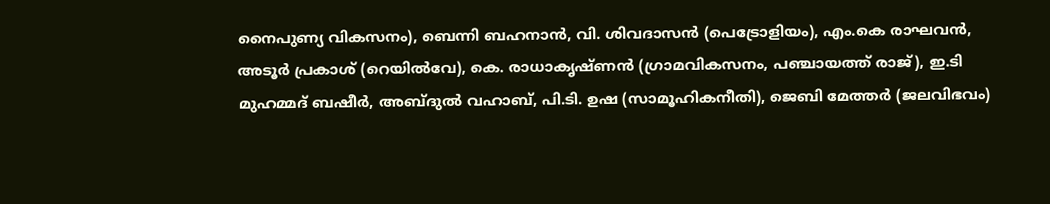നൈപുണ്യ വികസനം), ബെന്നി ബഹനാന്‍, വി. ശിവദാസന്‍ (പെട്രോളിയം), എം.കെ രാഘവന്‍, അടൂര്‍ പ്രകാശ് (റെയില്‍വേ), കെ. രാധാകൃഷ്ണന്‍ (ഗ്രാമവികസനം, പഞ്ചായത്ത് രാജ്), ഇ.ടി മുഹമ്മദ് ബഷീര്‍, അബ്ദുല്‍ വഹാബ്, പി.ടി. ഉഷ (സാമൂഹികനീതി), ജെബി മേത്തര്‍ (ജലവിഭവം)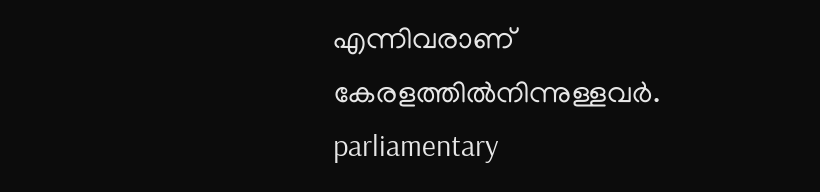എന്നിവരാണ് കേരളത്തില്‍നിന്നുള്ളവര്‍.
parliamentary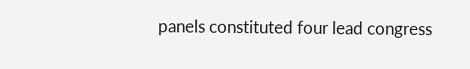panels constituted four lead congress